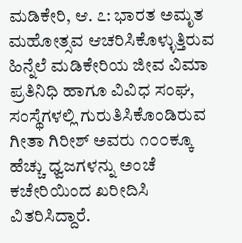ಮಡಿಕೇರಿ, ಆ. ೭: ಭಾರತ ಅಮೃತ ಮಹೋತ್ಸವ ಆಚರಿಸಿಕೊಳ್ಳುತ್ತಿರುವ ಹಿನ್ನೆಲೆ ಮಡಿಕೇರಿಯ ಜೀವ ವಿಮಾ ಪ್ರತಿನಿಧಿ ಹಾಗೂ ವಿವಿಧ ಸಂಘ, ಸಂಸ್ಥೆಗಳಲ್ಲಿ ಗುರುತಿಸಿಕೊಂಡಿರುವ ಗೀತಾ ಗಿರೀಶ್ ಅವರು ೧೦೦ಕ್ಕೂ ಹೆಚ್ಚು ಧ್ವಜಗಳನ್ನು ಅಂಚೆ ಕಚೇರಿಯಿಂದ ಖರೀದಿಸಿ ವಿತರಿಸಿದ್ದಾರೆ.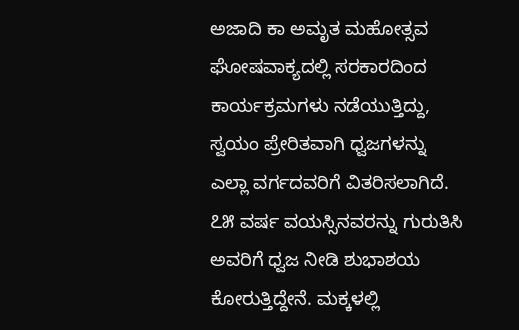ಅಜಾದಿ ಕಾ ಅಮೃತ ಮಹೋತ್ಸವ ಘೋಷವಾಕ್ಯದಲ್ಲಿ ಸರಕಾರದಿಂದ ಕಾರ್ಯಕ್ರಮಗಳು ನಡೆಯುತ್ತಿದ್ದು, ಸ್ವಯಂ ಪ್ರೇರಿತವಾಗಿ ಧ್ವಜಗಳನ್ನು ಎಲ್ಲಾ ವರ್ಗದವರಿಗೆ ವಿತರಿಸಲಾಗಿದೆ. ೭೫ ವರ್ಷ ವಯಸ್ಸಿನವರನ್ನು ಗುರುತಿಸಿ ಅವರಿಗೆ ಧ್ವಜ ನೀಡಿ ಶುಭಾಶಯ ಕೋರುತ್ತಿದ್ದೇನೆ. ಮಕ್ಕಳಲ್ಲಿ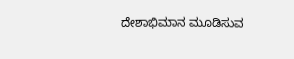ದೇಶಾಭಿಮಾನ ಮೂಡಿಸುವ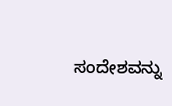ಸಂದೇಶವನ್ನು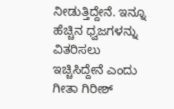ನೀಡುತ್ತಿದ್ದೇನೆ. ಇನ್ನೂ ಹೆಚ್ಚಿನ ಧ್ವಜಗಳನ್ನು ವಿತರಿಸಲು ಇಚ್ಚಿಸಿದ್ದೇನೆ ಎಂದು ಗೀತಾ ಗಿರೀಶ್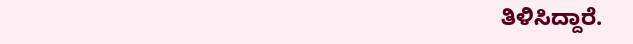ತಿಳಿಸಿದ್ದಾರೆ.